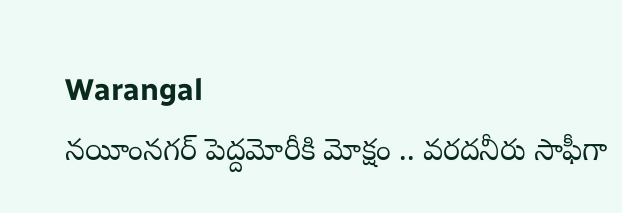Warangal
నయీంనగర్ పెద్దమోరీకి మోక్షం .. వరదనీరు సాఫీగా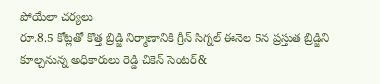పోయేలా చర్యలు
రూ.8.5 కోట్లతో కొత్త బ్రిడ్జి నిర్మాణానికి గ్రీన్ సిగ్నల్ ఈనెల 5న ప్రస్తుత బ్రిడ్జిని కూల్చనున్న అధికారులు రెడ్డి చికెన్ సెంటర్&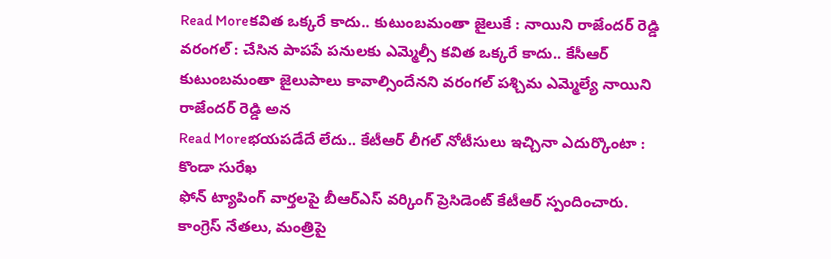Read Moreకవిత ఒక్కరే కాదు.. కుటుంబమంతా జైలుకే : నాయిని రాజేందర్ రెడ్డి
వరంగల్ : చేసిన పాపపే పనులకు ఎమ్మెల్సీ కవిత ఒక్కరే కాదు.. కేసీఆర్ కుటుంబమంతా జైలుపాలు కావాల్సిందేనని వరంగల్ పశ్చిమ ఎమ్మెల్యే నాయిని రాజేందర్ రెడ్డి అన
Read Moreభయపడేదే లేదు.. కేటీఆర్ లీగల్ నోటీసులు ఇచ్చినా ఎదుర్కొంటా : కొండా సురేఖ
ఫోన్ ట్యాపింగ్ వార్తలపై బీఆర్ఎస్ వర్కింగ్ ప్రెసిడెంట్ కేటీఆర్ స్పందించారు. కాంగ్రెస్ నేతలు, మంత్రిపై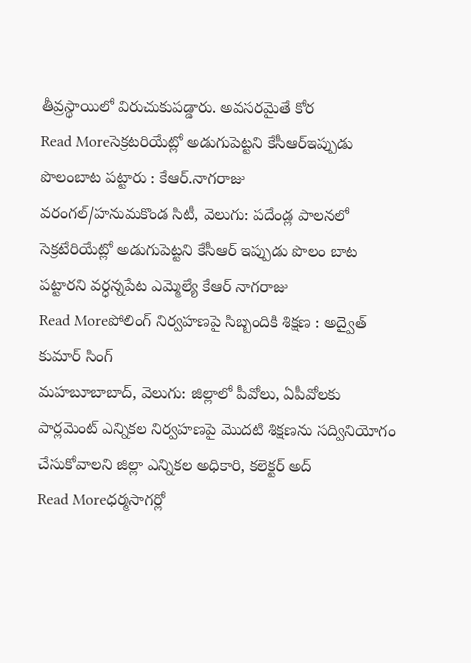తీవ్రస్థాయిలో విరుచుకుపడ్డారు. అవసరమైతే కోర
Read Moreసెక్రటరియేట్లో అడుగుపెట్టని కేసీఆర్ఇప్పుడు పొలంబాట పట్టారు : కేఆర్.నాగరాజు
వరంగల్/హనుమకొండ సిటీ, వెలుగు: పదేండ్ల పాలనలో సెక్రటేరియేట్లో అడుగుపెట్టని కేసీఆర్ ఇప్పుడు పొలం బాట పట్టారని వర్ధన్నపేట ఎమ్మెల్యే కేఆర్ నాగరాజు
Read Moreపోలింగ్ నిర్వహణపై సిబ్బందికి శిక్షణ : అద్వైత్ కుమార్ సింగ్
మహబూబాబాద్, వెలుగు: జిల్లాలో పీవోలు, ఏపీవోలకు పార్లమెంట్ ఎన్నికల నిర్వహణపై మొదటి శిక్షణను సద్వినియోగం చేసుకోవాలని జిల్లా ఎన్నికల అధికారి, కలెక్టర్ అద్
Read Moreధర్మసాగర్లో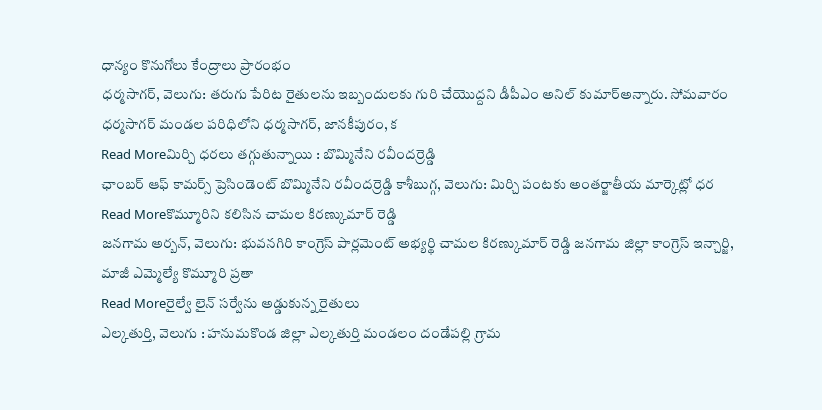ధాన్యం కొనుగోలు కేంద్రాలు ప్రారంభం
ధర్మసాగర్, వెలుగు: తరుగు పేరిట రైతులను ఇబ్బందులకు గురి చేయొద్దని డీపీఎం అనిల్ కుమార్అన్నారు. సోమవారం ధర్మసాగర్ మండల పరిధిలోని ధర్మసాగర్, జానకీపురం, క
Read Moreమిర్చి ధరలు తగ్గుతున్నాయి : బొమ్మినేని రవీందర్రెడ్డి
ఛాంబర్ ఆఫ్ కామర్స్ ప్రెసిండెంట్ బొమ్మినేని రవీందర్రెడ్డి కాశీబుగ్గ, వెలుగు: మిర్చి పంటకు అంతర్జాతీయ మార్కెట్లో ధర
Read Moreకొమ్మూరిని కలిసిన చామల కిరణ్కుమార్ రెడ్డి
జనగామ అర్బన్, వెలుగు: భువనగిరి కాంగ్రెస్ పార్లమెంట్ అభ్యర్థి చామల కిరణ్కుమార్ రెడ్డి జనగామ జిల్లా కాంగ్రెస్ ఇన్చార్జి, మాజీ ఎమ్మెల్యే కొమ్మూరి ప్రతా
Read Moreరైల్వే లైన్ సర్వేను అడ్డుకున్న రైతులు
ఎల్కతుర్తి, వెలుగు : హనుమకొండ జిల్లా ఎల్కతుర్తి మండలం దండేపల్లి గ్రామ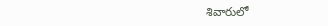శివారులో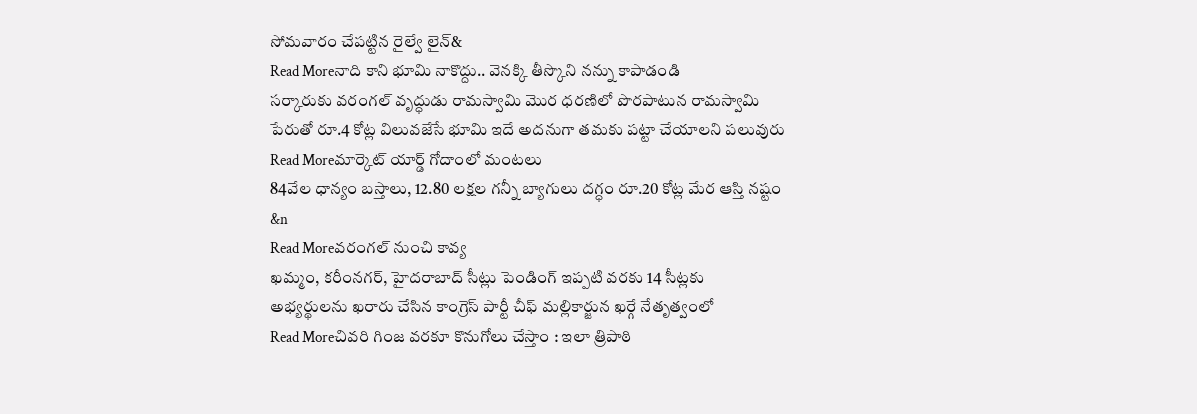సోమవారం చేపట్టిన రైల్వే లైన్&
Read Moreనాది కాని భూమి నాకొద్దు.. వెనక్కి తీస్కొని నన్ను కాపాడండి
సర్కారుకు వరంగల్ వృద్ధుడు రామస్వామి మొర ధరణిలో పొరపాటున రామస్వామి పేరుతో రూ.4 కోట్ల విలువజేసే భూమి ఇదే అదనుగా తమకు పట్టా చేయాలని పలువురు
Read Moreమార్కెట్ యార్డ్ గోదాంలో మంటలు
84వేల ధాన్యం బస్తాలు, 12.80 లక్షల గన్నీ బ్యాగులు దగ్ధం రూ.20 కోట్ల మేర ఆస్తి నష్టం &n
Read Moreవరంగల్ నుంచి కావ్య
ఖమ్మం, కరీంనగర్, హైదరాబాద్ సీట్లు పెండింగ్ ఇప్పటి వరకు 14 సీట్లకు అభ్యర్థులను ఖరారు చేసిన కాంగ్రెస్ పార్టీ చీఫ్ మల్లికార్జున ఖర్గే నేతృత్వంలో
Read Moreచివరి గింజ వరకూ కొనుగోలు చేస్తాం : ఇలా త్రిపాఠి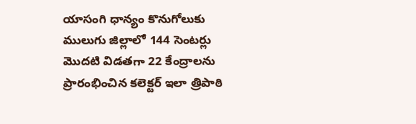యాసంగి ధాన్యం కొనుగోలుకు ములుగు జిల్లాలో 144 సెంటర్లు మొదటి విడతగా 22 కేంద్రాలను ప్రారంభించిన కలెక్టర్ ఇలా త్రిపాఠి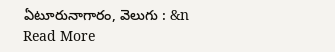ఏటూరునాగారం, వెలుగు : &n
Read More